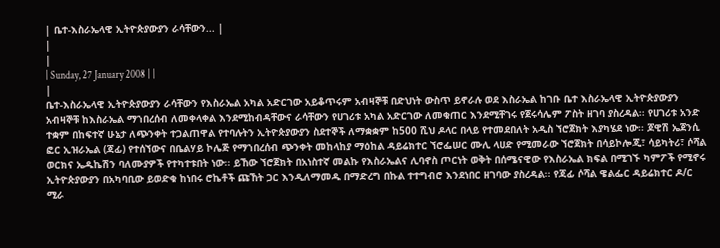| ቤተ-እስራኤላዊ ኢትዮጵያውያን ራሳቸውን... |
|
|
| Sunday, 27 January 2008 | |
|
ቤተ-እስራኤላዊ ኢትዮጵያውያን ራሳቸውን የእስራኤል አካል አድርገው አይቆጥሩም አብዛኞቹ በድህነት ውስጥ ይኖራሉ ወደ እስራኤል ከገቡ ቤተ እስራኤላዊ ኢትዮጵያውያን አብዛኞቹ ከእስራኤል ማኀበረሰብ ለመቀላቀል እንደሚከብዳቸውና ራሳቸውን የሀገሪቱ አካል አድርገው ለመቁጠር እንደሚቸገሩ የጀሩሳሌም ፖስት ዘገባ ያስረዳል፡፡ የሀገሪቱ አንድ ተቋም በከፍተኛ ሁኔታ ለጭንቀት ተጋልጠዋል የተባሉትን ኢትዮጵያውያን ስደተኞች ለማቋቋም ከ500 ሺህ ዶላር በላይ የተመደበለት አዲስ ኘሮጀክት እያካሄደ ነው፡፡ ጆዊሽ ኤጀንሲ ፎር ኢዝራኤል (ጃፊ) የተሰኘውና በቤልሃይ ኮሌጅ የማኀበረሰብ ጭንቀት መከላከያ ማዕከል ዳይሬክተር ኘሮፌሠር ሙሊ ላሀድ የሚመራው ኘሮጀክት በሳይኮሎጂ፣ ሳይካትሪ፣ ሶሻል ወርክና ኤዱኬሽን ባለሙያዎች የተካተቱበት ነው፡፡ ይኸው ኘሮጀክት በአነስተኛ መልኩ የእስራኤልና ሊባኖስ ጦርነት ወቅት በሰሜናዊው የእስራኤል ክፍል በሚገኙ ካምፖች የሚኖሩ ኢትዮጵያውያን በአካባቢው ይወድቁ ከነበሩ ሮኬቶች ጩኸት ጋር እንዲለማመዱ በማድረግ በኩል ተተግብሮ እንደነበር ዘገባው ያስረዳል፡፡ የጃፊ ሶሻል ዌልፌር ዳይሬክተር ዶ/ር ሚራ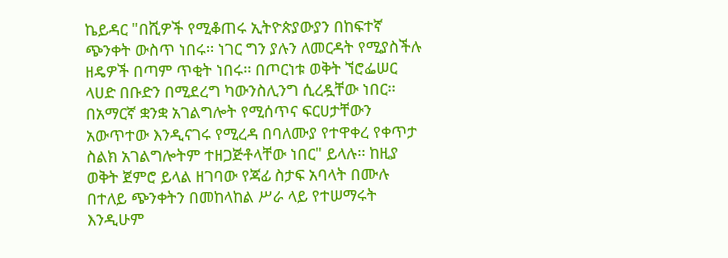ኬይዳር "በሺዎች የሚቆጠሩ ኢትዮጵያውያን በከፍተኛ ጭንቀት ውስጥ ነበሩ፡፡ ነገር ግን ያሉን ለመርዳት የሚያስችሉ ዘዴዎች በጣም ጥቂት ነበሩ፡፡ በጦርነቱ ወቅት ኘሮፌሠር ላሀድ በቡድን በሚደረግ ካውንስሊንግ ሲረዷቸው ነበር፡፡ በአማርኛ ቋንቋ አገልግሎት የሚሰጥና ፍርሀታቸውን አውጥተው እንዲናገሩ የሚረዳ በባለሙያ የተዋቀረ የቀጥታ ስልክ አገልግሎትም ተዘጋጅቶላቸው ነበር" ይላሉ፡፡ ከዚያ ወቅት ጀምሮ ይላል ዘገባው የጃፊ ስታፍ አባላት በሙሉ በተለይ ጭንቀትን በመከላከል ሥራ ላይ የተሠማሩት እንዲሁም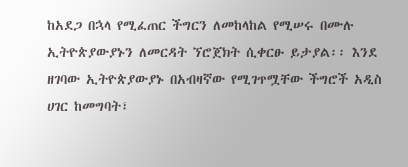ከአደጋ በኋላ የሚፈጠር ችግርን ለመከላከል የሚሠሩ በሙሉ ኢትዮጵያውያኑን ለመርዳት ኘሮጀክት ሲቀርፁ ይታያል፡፡ እንደ ዘገባው ኢትዮጵያውያኑ በአብዛኛው የሚገጥሟቸው ችግሮች አዲስ ሀገር ከመግባት፣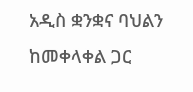አዲስ ቋንቋና ባህልን ከመቀላቀል ጋር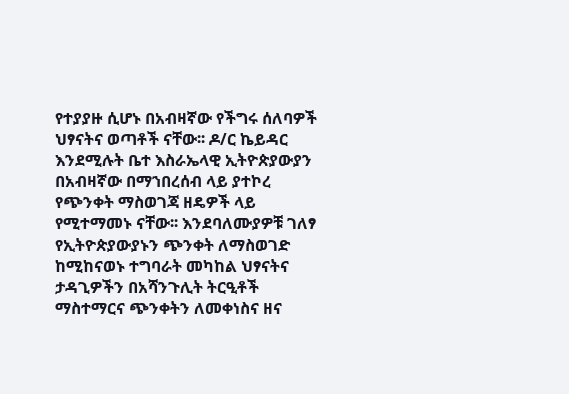የተያያዙ ሲሆኑ በአብዛኛው የችግሩ ሰለባዎች ህፃናትና ወጣቶች ናቸው፡፡ ዶ/ር ኬይዳር እንደሚሉት ቤተ እስራኤላዊ ኢትዮጵያውያን በአብዛኛው በማኀበረሰብ ላይ ያተኮረ የጭንቀት ማስወገጃ ዘዴዎች ላይ የሚተማመኑ ናቸው፡፡ እንደባለሙያዎቹ ገለፃ የኢትዮጵያውያኑን ጭንቀት ለማስወገድ ከሚከናወኑ ተግባራት መካከል ህፃናትና ታዳጊዎችን በአሻንጉሊት ትርዒቶች ማስተማርና ጭንቀትን ለመቀነስና ዘና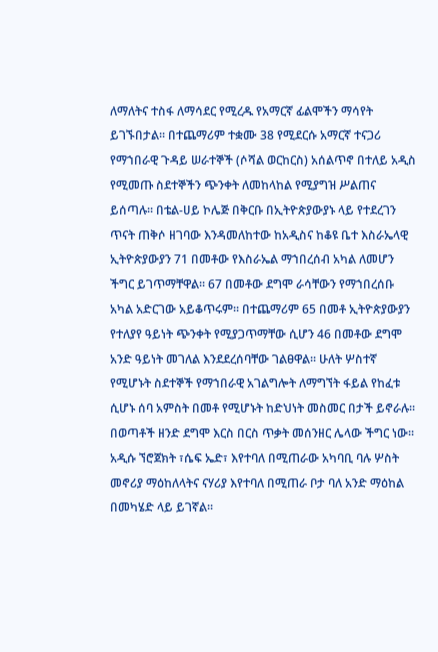ለማለትና ተስፋ ለማሳደር የሚረዱ የአማርኛ ፊልሞችን ማሳየት ይገኙበታል፡፡ በተጨማሪም ተቋሙ 38 የሚደርሱ አማርኛ ተናጋሪ የማኀበራዊ ጉዳይ ሠራተኞች (ሶሻል ወርከርስ) አሰልጥኖ በተለይ አዲስ የሚመጡ ስደተኞችን ጭንቀት ለመከላከል የሚያግዝ ሥልጠና ይሰጣሉ፡፡ በቴል-ሀይ ኮሌጅ በቅርቡ በኢትዮጵያውያኑ ላይ የተደረገን ጥናት ጠቅሶ ዘገባው እንዳመለከተው ከአዲስና ከቆዩ ቤተ እስራኤላዊ ኢትዮጵያውያን 71 በመቶው የእስራኤል ማኀበረሰብ አካል ለመሆን ችግር ይገጥማቸዋል፡፡ 67 በመቶው ደግሞ ራሳቸውን የማኀበረሰቡ አካል አድርገው አይቆጥሩም፡፡ በተጨማሪም 65 በመቶ ኢትዮጵያውያን የተለያየ ዓይነት ጭንቀት የሚያጋጥማቸው ሲሆን 46 በመቶው ደግሞ አንድ ዓይነት መገለል እንደደረሰባቸው ገልፀዋል፡፡ ሁለት ሦስተኛ የሚሆኑት ስደተኞች የማኀበራዊ አገልግሎት ለማግኘት ፋይል የከፈቱ ሲሆኑ ሰባ አምስት በመቶ የሚሆኑት ከድህነት መስመር በታች ይኖራሉ፡፡ በወጣቶች ዘንድ ደግሞ እርስ በርስ ጥቃት መሰንዘር ሌላው ችግር ነው፡፡ አዲሱ ኘሮጀክት ፣ሴፍ ኤድ፣ እየተባለ በሚጠራው አካባቢ ባሉ ሦስት መኖሪያ ማዕከለላትና ናሃሪያ እየተባለ በሚጠራ ቦታ ባለ አንድ ማዕከል በመካሄድ ላይ ይገኛል፡፡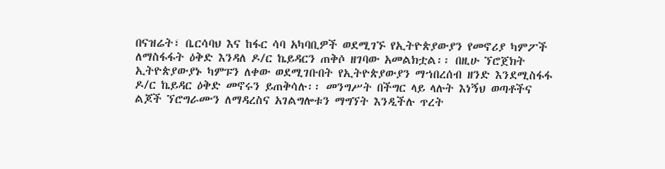በናዝሬት፣ ቤርሳባህ እና ከፋር ሳባ አካባቢዎች ወደሚገኙ የኢትዮጵያውያን የመኖሪያ ካምፖች ለማስፋፋት ዕቅድ እንዳለ ዶ/ር ኬይዳርን ጠቅሶ ዘገባው አመልክቷል፡፡ በዚሁ ኘሮጀክት ኢትዮጵያውያኑ ካምፑን ለቀው ወደሚገቡበት የኢትዮጵያውያን ማኀበረሰብ ዘንድ እንደሚስፋፋ ዶ/ር ኬይዳር ዕቅድ መኖሩን ይጠቅሳሉ፡፡ መንግሥት በችግር ላይ ላሉት እነኝህ ወጣቶችና ልጆች ኘሮግራሙን ለማዳረስና አገልግሎቱን ማግኘት እንዲችሉ ጥረት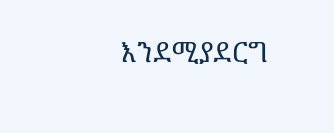እንደሚያደርግ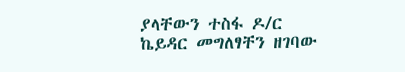ያላቸውን ተስፋ ዶ/ር ኬይዳር መግለፃቸን ዘገባው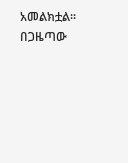አመልክቷል፡፡ በጋዜጣው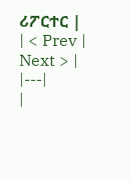ሪፖርተር |
| < Prev | Next > |
|---|
|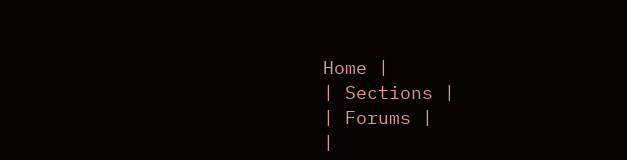Home |
| Sections |
| Forums |
|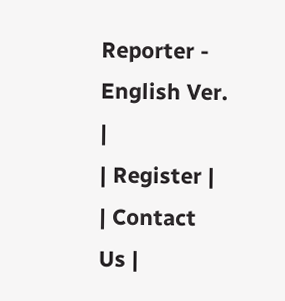Reporter - English Ver. |
| Register |
| Contact Us |